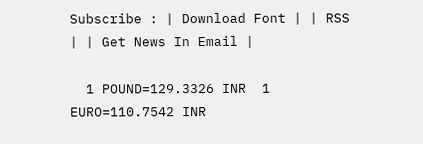Subscribe : | Download Font | | RSS | | Get News In Email |

  1 POUND=129.3326 INR  1 EURO=110.7542 INR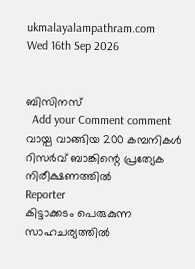ukmalayalampathram.com
Wed 16th Sep 2026


ബിസിനസ്‌
  Add your Comment comment
വായ്പ വാങ്ങിയ 200 കമ്പനികള്‍ റിസര്‍വ് ബാങ്കിന്റെ പ്രത്യേക നിരീക്ഷണത്തില്‍
Reporter
കിട്ടാക്കടം പെരുകുന്ന സാഹചര്യത്തില്‍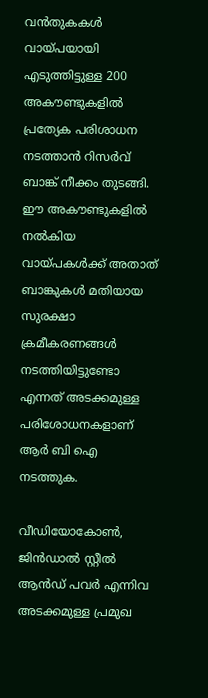വന്‍തുകകള്‍ വായ്പയായി എടുത്തിട്ടുള്ള 200 അകൗണ്ടുകളില്‍ പ്രത്യേക പരിശാധന നടത്താന്‍ റിസര്‍വ് ബാങ്ക് നീക്കം തുടങ്ങി. ഈ അകൗണ്ടുകളില്‍ നല്‍കിയ വായ്പകള്‍ക്ക് അതാത് ബാങ്കുകള്‍ മതിയായ സുരക്ഷാ ക്രമീകരണങ്ങള്‍ നടത്തിയിട്ടുണ്ടോ എന്നത് അടക്കമുള്ള പരിശോധനകളാണ് ആര്‍ ബി ഐ നടത്തുക.

വീഡിയോകോണ്‍, ജിന്‍ഡാല്‍ സ്റ്റീല്‍ ആന്‍ഡ് പവര്‍ എന്നിവ അടക്കമുള്ള പ്രമുഖ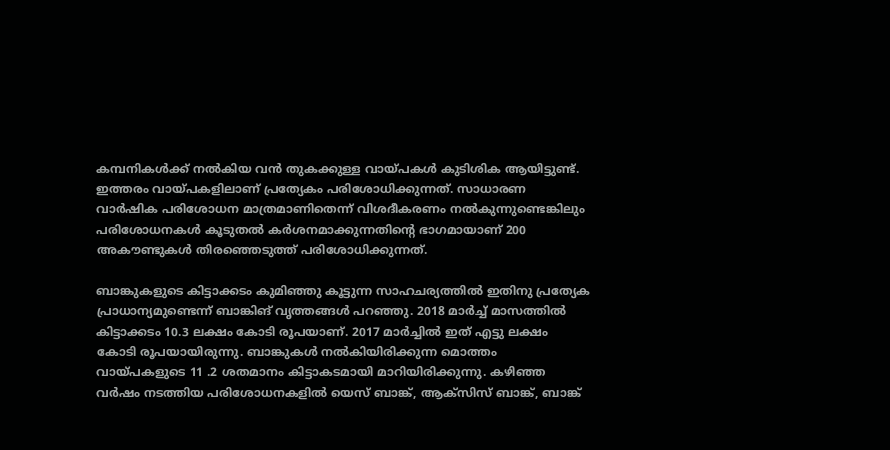കമ്പനികള്‍ക്ക് നല്‍കിയ വന്‍ തുകക്കുള്ള വായ്പകള്‍ കുടിശിക ആയിട്ടുണ്ട്. ഇത്തരം വായ്പകളിലാണ് പ്രത്യേകം പരിശോധിക്കുന്നത്. സാധാരണ വാര്‍ഷിക പരിശോധന മാത്രമാണിതെന്ന് വിശദീകരണം നല്‍കുന്നുണ്ടെങ്കിലും പരിശോധനകള്‍ കൂടുതല്‍ കര്‍ശനമാക്കുന്നതിന്റെ ഭാഗമായാണ് 200 അകൗണ്ടുകള്‍ തിരഞ്ഞെടുത്ത് പരിശോധിക്കുന്നത്.

ബാങ്കുകളുടെ കിട്ടാക്കടം കുമിഞ്ഞു കൂട്ടുന്ന സാഹചര്യത്തില്‍ ഇതിനു പ്രത്യേക പ്രാധാന്യമുണ്ടെന്ന് ബാങ്കിങ് വൃത്തങ്ങള്‍ പറഞ്ഞു. 2018 മാര്‍ച്ച് മാസത്തില്‍ കിട്ടാക്കടം 10.3 ലക്ഷം കോടി രൂപയാണ്. 2017 മാര്‍ച്ചില്‍ ഇത് എട്ടു ലക്ഷം കോടി രൂപയായിരുന്നു. ബാങ്കുകള്‍ നല്‍കിയിരിക്കുന്ന മൊത്തം വായ്പകളുടെ 11 .2 ശതമാനം കിട്ടാകടമായി മാറിയിരിക്കുന്നു. കഴിഞ്ഞ വര്‍ഷം നടത്തിയ പരിശോധനകളില്‍ യെസ് ബാങ്ക്, ആക്‌സിസ് ബാങ്ക്, ബാങ്ക്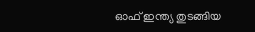ഓഫ് ഇന്ത്യ തുടങ്ങിയ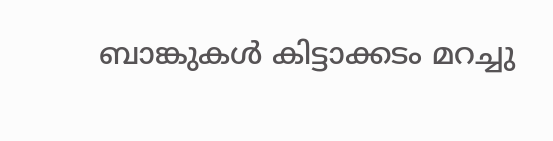ബാങ്കുകള്‍ കിട്ടാക്കടം മറച്ചു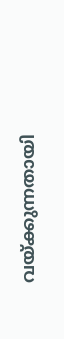വയ്ക്കുന്നതായി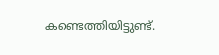കണ്ടെത്തിയിട്ടുണ്ട്.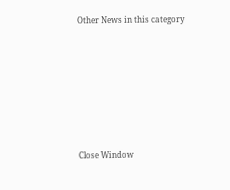Other News in this category








Close Window